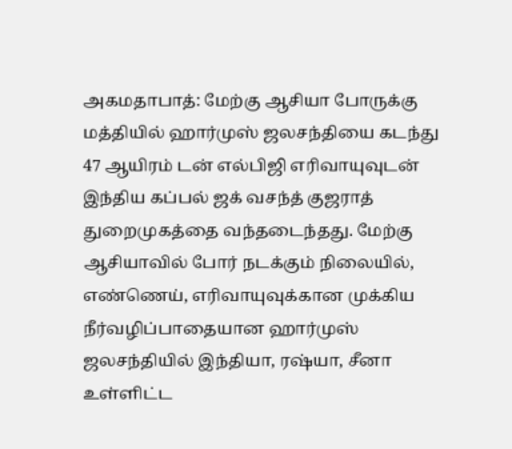அகமதாபாத்: மேற்கு ஆசியா போருக்கு மத்தியில் ஹார்முஸ் ஜலசந்தியை கடந்து 47 ஆயிரம் டன் எல்பிஜி எரிவாயுவுடன் இந்திய கப்பல் ஜக் வசந்த் குஜராத் துறைமுகத்தை வந்தடைந்தது. மேற்கு ஆசியாவில் போர் நடக்கும் நிலையில், எண்ணெய், எரிவாயுவுக்கான முக்கிய நீர்வழிப்பாதையான ஹார்முஸ் ஜலசந்தியில் இந்தியா, ரஷ்யா, சீனா உள்ளிட்ட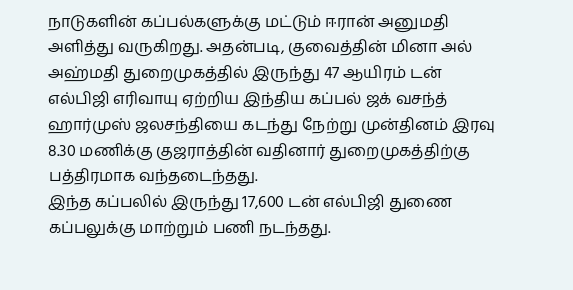நாடுகளின் கப்பல்களுக்கு மட்டும் ஈரான் அனுமதி அளித்து வருகிறது. அதன்படி, குவைத்தின் மினா அல் அஹ்மதி துறைமுகத்தில் இருந்து 47 ஆயிரம் டன் எல்பிஜி எரிவாயு ஏற்றிய இந்திய கப்பல் ஜக் வசந்த் ஹார்முஸ் ஜலசந்தியை கடந்து நேற்று முன்தினம் இரவு 8.30 மணிக்கு குஜராத்தின் வதினார் துறைமுகத்திற்கு பத்திரமாக வந்தடைந்தது.
இந்த கப்பலில் இருந்து 17,600 டன் எல்பிஜி துணை கப்பலுக்கு மாற்றும் பணி நடந்தது.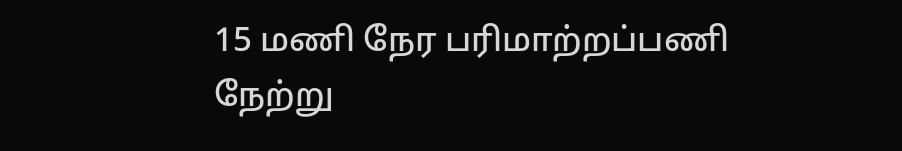15 மணி நேர பரிமாற்றப்பணி நேற்று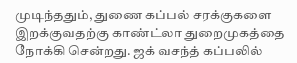முடிந்ததும், துணை கப்பல் சரக்குகளை இறக்குவதற்கு காண்ட்லா துறைமுகத்தை நோக்கி சென்றது. ஜக் வசந்த் கப்பலில்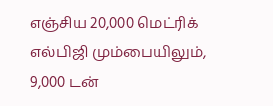எஞ்சிய 20,000 மெட்ரிக் எல்பிஜி மும்பையிலும், 9,000 டன்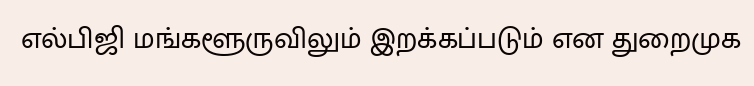எல்பிஜி மங்களூருவிலும் இறக்கப்படும் என துறைமுக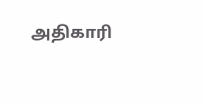அதிகாரி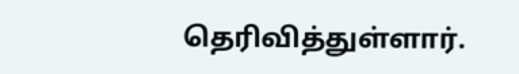தெரிவித்துள்ளார்.